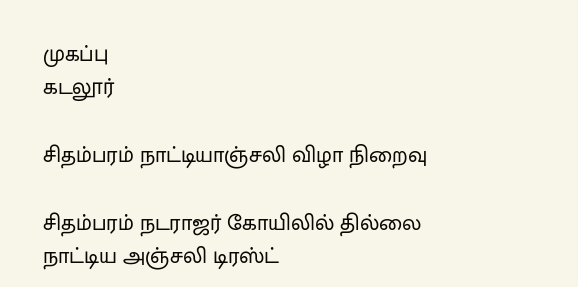முகப்பு
கடலூர்

சிதம்பரம் நாட்டியாஞ்சலி விழா நிறைவு

சிதம்பரம் நடராஜர் கோயிலில் தில்லை நாட்டிய அஞ்சலி டிரஸ்ட்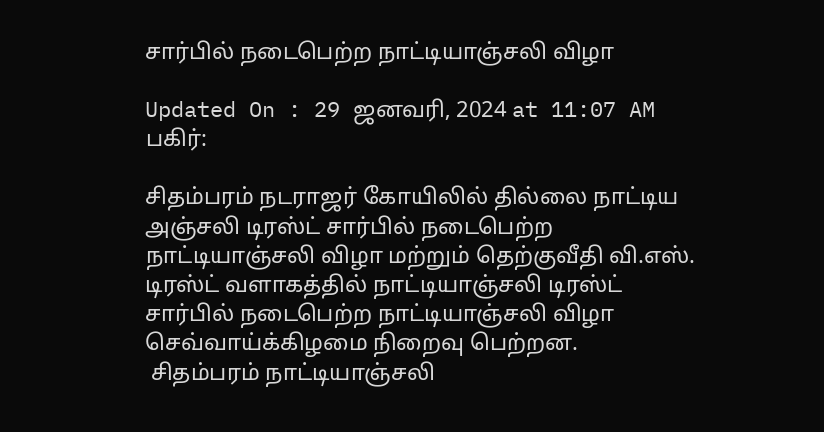சார்பில் நடைபெற்ற நாட்டியாஞ்சலி விழா

Updated On : 29 ஜனவரி, 2024 at 11:07 AM
பகிர்:

சிதம்பரம் நடராஜர் கோயிலில் தில்லை நாட்டிய அஞ்சலி டிரஸ்ட் சார்பில் நடைபெற்ற நாட்டியாஞ்சலி விழா மற்றும் தெற்குவீதி வி.எஸ். டிரஸ்ட் வளாகத்தில் நாட்டியாஞ்சலி டிரஸ்ட் சார்பில் நடைபெற்ற நாட்டியாஞ்சலி விழா செவ்வாய்க்கிழமை நிறைவு பெற்றன.
 சிதம்பரம் நாட்டியாஞ்சலி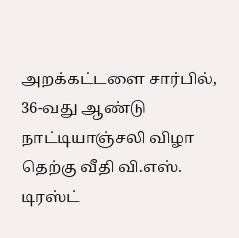அறக்கட்டளை சார்பில், 36-வது ஆண்டு நாட்டியாஞ்சலி விழா தெற்கு வீதி வி.எஸ். டிரஸ்ட்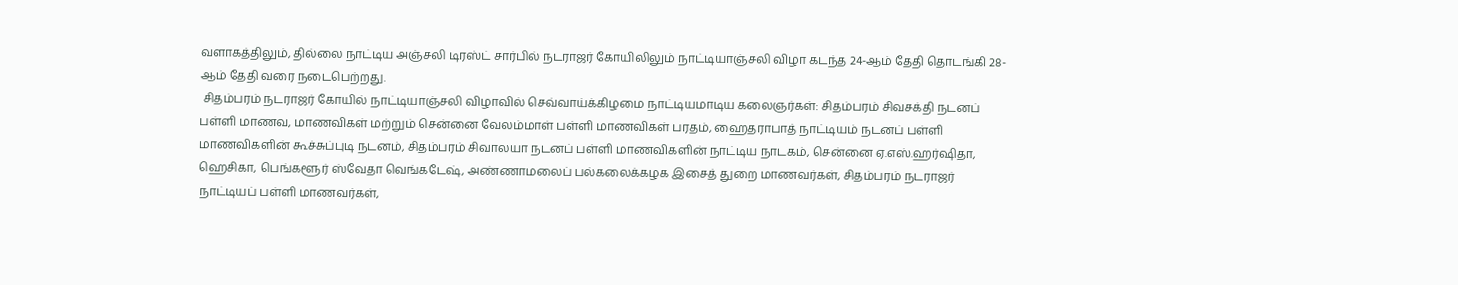வளாகத்திலும், தில்லை நாட்டிய அஞ்சலி டிரஸ்ட் சார்பில் நடராஜர் கோயிலிலும் நாட்டியாஞ்சலி விழா கடந்த 24-ஆம் தேதி தொடங்கி 28-ஆம் தேதி வரை நடைபெற்றது.
 சிதம்பரம் நடராஜர் கோயில் நாட்டியாஞ்சலி விழாவில் செவ்வாய்க்கிழமை நாட்டியமாடிய கலைஞர்கள்: சிதம்பரம் சிவசக்தி நடனப் பள்ளி மாணவ, மாணவிகள் மற்றும் சென்னை வேலம்மாள் பள்ளி மாணவிகள் பரதம், ஹைதராபாத் நாட்டியம் நடனப் பள்ளி மாணவிகளின் கூச்சுப்புடி நடனம், சிதம்பரம் சிவாலயா நடனப் பள்ளி மாணவிகளின் நாட்டிய நாடகம், சென்னை ஏ.எஸ்.ஹர்ஷிதா, ஹெசிகா, பெங்களூர் ஸ்வேதா வெங்கடேஷ், அண்ணாமலைப் பல்கலைக்கழக இசைத் துறை மாணவர்கள், சிதம்பரம் நடராஜர் நாட்டியப் பள்ளி மாணவர்கள்,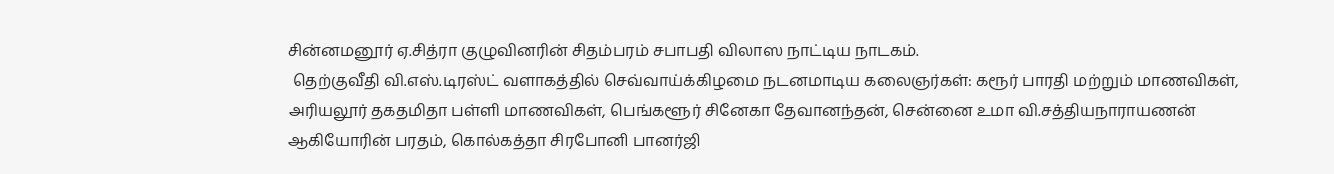சின்னமனூர் ஏ.சித்ரா குழுவினரின் சிதம்பரம் சபாபதி விலாஸ நாட்டிய நாடகம்.
 தெற்குவீதி வி.எஸ்.டிரஸ்ட் வளாகத்தில் செவ்வாய்க்கிழமை நடனமாடிய கலைஞர்கள்: கரூர் பாரதி மற்றும் மாணவிகள், அரியலூர் தகதமிதா பள்ளி மாணவிகள், பெங்களூர் சினேகா தேவானந்தன், சென்னை உமா வி.சத்தியநாராயணன் ஆகியோரின் பரதம், கொல்கத்தா சிரபோனி பானர்ஜி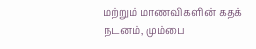மற்றும் மாணவிகளின் கதக் நடனம், மும்பை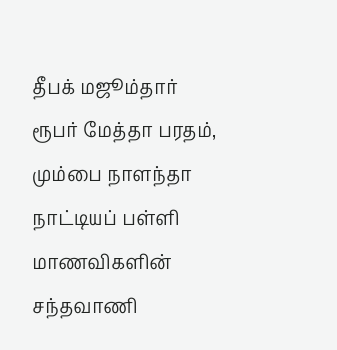தீபக் மஜூம்தார் ரூபர் மேத்தா பரதம், மும்பை நாளந்தா நாட்டியப் பள்ளி மாணவிகளின் சந்தவாணி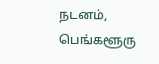நடனம், பெங்களூரு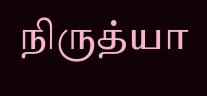நிருத்யா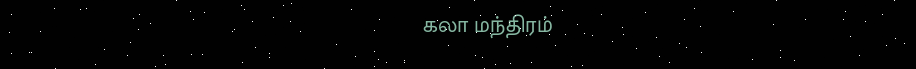கலா மந்திரம்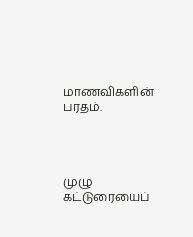மாணவிகளின் பரதம்.




முழு கட்டுரையைப்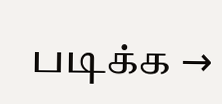படிக்க →